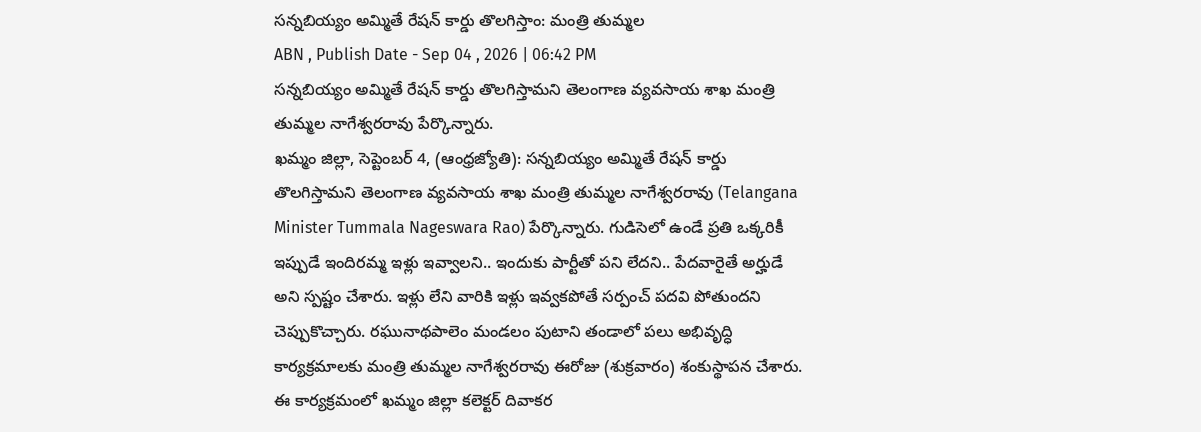సన్నబియ్యం అమ్మితే రేషన్ కార్డు తొలగిస్తాం: మంత్రి తుమ్మల
ABN , Publish Date - Sep 04 , 2026 | 06:42 PM
సన్నబియ్యం అమ్మితే రేషన్ కార్డు తొలగిస్తామని తెలంగాణ వ్యవసాయ శాఖ మంత్రి తుమ్మల నాగేశ్వరరావు పేర్కొన్నారు.
ఖమ్మం జిల్లా, సెప్టెంబర్ 4, (ఆంధ్రజ్యోతి): సన్నబియ్యం అమ్మితే రేషన్ కార్డు తొలగిస్తామని తెలంగాణ వ్యవసాయ శాఖ మంత్రి తుమ్మల నాగేశ్వరరావు (Telangana Minister Tummala Nageswara Rao) పేర్కొన్నారు. గుడిసెలో ఉండే ప్రతి ఒక్కరికీ ఇప్పుడే ఇందిరమ్మ ఇళ్లు ఇవ్వాలని.. ఇందుకు పార్టీతో పని లేదని.. పేదవారైతే అర్హుడే అని స్పష్టం చేశారు. ఇళ్లు లేని వారికి ఇళ్లు ఇవ్వకపోతే సర్పంచ్ పదవి పోతుందని చెప్పుకొచ్చారు. రఘునాథపాలెం మండలం పుటాని తండాలో పలు అభివృద్ధి కార్యక్రమాలకు మంత్రి తుమ్మల నాగేశ్వరరావు ఈరోజు (శుక్రవారం) శంకుస్థాపన చేశారు. ఈ కార్యక్రమంలో ఖమ్మం జిల్లా కలెక్టర్ దివాకర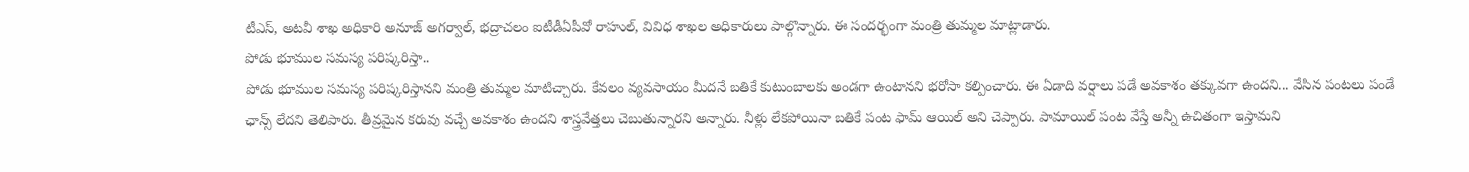టీఎస్, అటవీ శాఖ అధికారి అనూజ్ అగర్వాల్, భద్రాచలం ఐటీడీఏపీవో రాహుల్, వివిధ శాఖల అధికారులు పాల్గొన్నారు. ఈ సందర్భంగా మంత్రి తుమ్మల మాట్లాడారు.
పోడు భూముల సమస్య పరిష్కరిస్తా..
పోడు భూముల సమస్య పరిష్కరిస్తానని మంత్రి తుమ్మల మాటిచ్చారు. కేవలం వ్యవసాయం మీదనే బతికే కుటుంబాలకు అండగా ఉంటానని భరోసా కల్పించారు. ఈ ఏడాది వర్షాలు పడే అవకాశం తక్కువగా ఉందని... వేసిన పంటలు పండే ఛాన్స్ లేదని తెలిపారు. తీవ్రమైన కరువు వచ్చే అవకాశం ఉందని శాస్త్రవేత్తలు చెబుతున్నారని అన్నారు. నీళ్లు లేకపోయినా బతికే పంట ఫామ్ ఆయిల్ అని చెప్పారు. పామాయిల్ పంట వేస్తే అన్నీ ఉచితంగా ఇస్తామని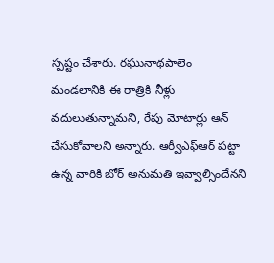స్పష్టం చేశారు. రఘునాథపాలెం మండలానికి ఈ రాత్రికి నీళ్లు వదులుతున్నామని, రేపు మోటార్లు ఆన్ చేసుకోవాలని అన్నారు. ఆర్వీఎఫ్ఆర్ పట్టా ఉన్న వారికి బోర్ అనుమతి ఇవ్వాల్సిందేనని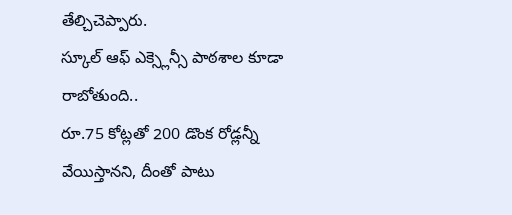తేల్చిచెప్పారు.
స్కూల్ ఆఫ్ ఎక్స్లెన్సీ పాఠశాల కూడా రాబోతుంది..
రూ.75 కోట్లతో 200 డొంక రోడ్లన్నీ వేయిస్తానని, దీంతో పాటు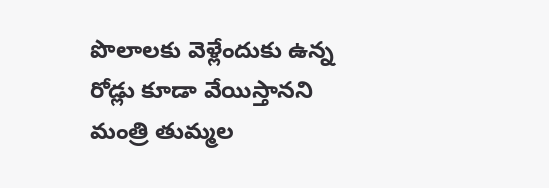పొలాలకు వెళ్లేందుకు ఉన్న రోడ్లు కూడా వేయిస్తానని మంత్రి తుమ్మల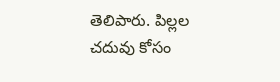తెలిపారు. పిల్లల చదువు కోసం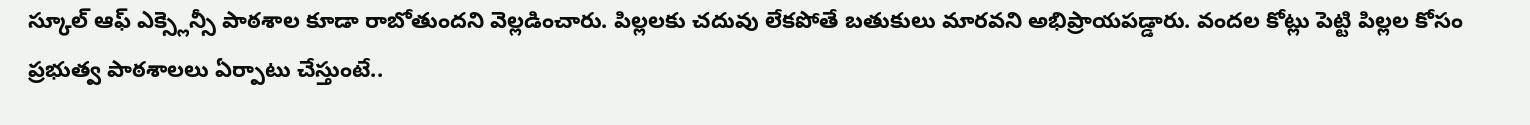స్కూల్ ఆఫ్ ఎక్స్లెన్సీ పాఠశాల కూడా రాబోతుందని వెల్లడించారు. పిల్లలకు చదువు లేకపోతే బతుకులు మారవని అభిప్రాయపడ్డారు. వందల కోట్లు పెట్టి పిల్లల కోసం ప్రభుత్వ పాఠశాలలు ఏర్పాటు చేస్తుంటే..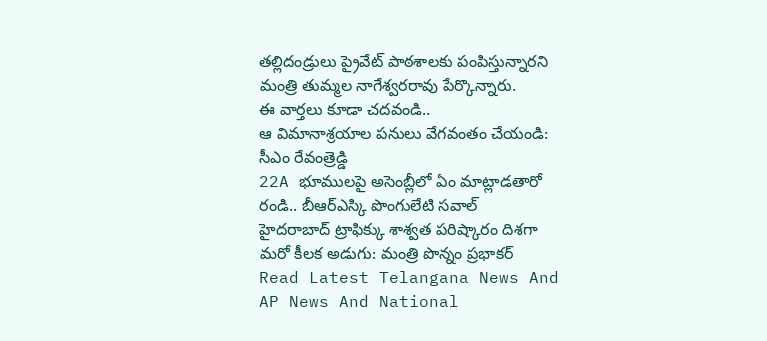తల్లిదండ్రులు ప్రైవేట్ పాఠశాలకు పంపిస్తున్నారని మంత్రి తుమ్మల నాగేశ్వరరావు పేర్కొన్నారు.
ఈ వార్తలు కూడా చదవండి..
ఆ విమానాశ్రయాల పనులు వేగవంతం చేయండి: సీఎం రేవంత్రెడ్డి
22A భూములపై అసెంబ్లీలో ఏం మాట్లాడతారో రండి.. బీఆర్ఎస్కి పొంగులేటి సవాల్
హైదరాబాద్ ట్రాఫిక్కు శాశ్వత పరిష్కారం దిశగా మరో కీలక అడుగు: మంత్రి పొన్నం ప్రభాకర్
Read Latest Telangana News And AP News And National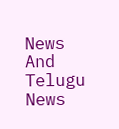News
And Telugu News